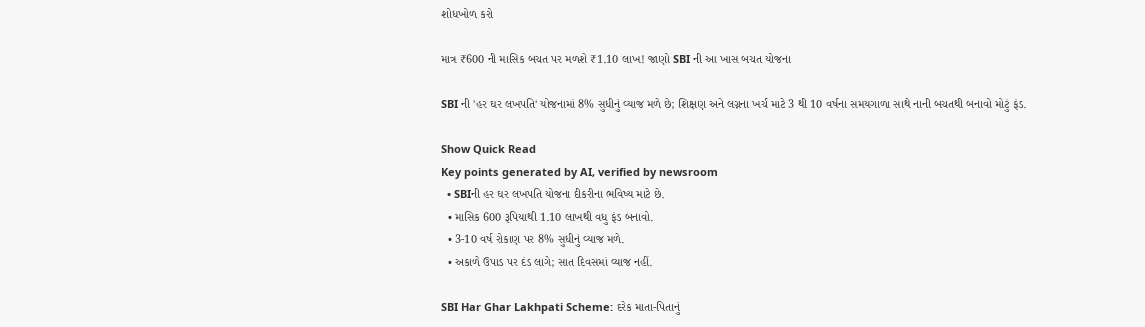શોધખોળ કરો

માત્ર ₹600 ની માસિક બચત પર મળશે ₹1.10 લાખ! જાણો SBI ની આ ખાસ બચત યોજના

SBI ની 'હર ઘર લખપતિ' યોજનામાં 8% સુધીનું વ્યાજ મળે છે; શિક્ષણ અને લગ્નના ખર્ચ માટે 3 થી 10 વર્ષના સમયગાળા સાથે નાની બચતથી બનાવો મોટું ફંડ.

Show Quick Read
Key points generated by AI, verified by newsroom
  • SBIની હર ઘર લખપતિ યોજના દીકરીના ભવિષ્ય માટે છે.
  • માસિક 600 રૂપિયાથી 1.10 લાખથી વધુ ફંડ બનાવો.
  • 3-10 વર્ષ રોકાણ પર 8% સુધીનું વ્યાજ મળે.
  • અકાળે ઉપાડ પર દંડ લાગે; સાત દિવસમાં વ્યાજ નહીં.

SBI Har Ghar Lakhpati Scheme: દરેક માતા-પિતાનું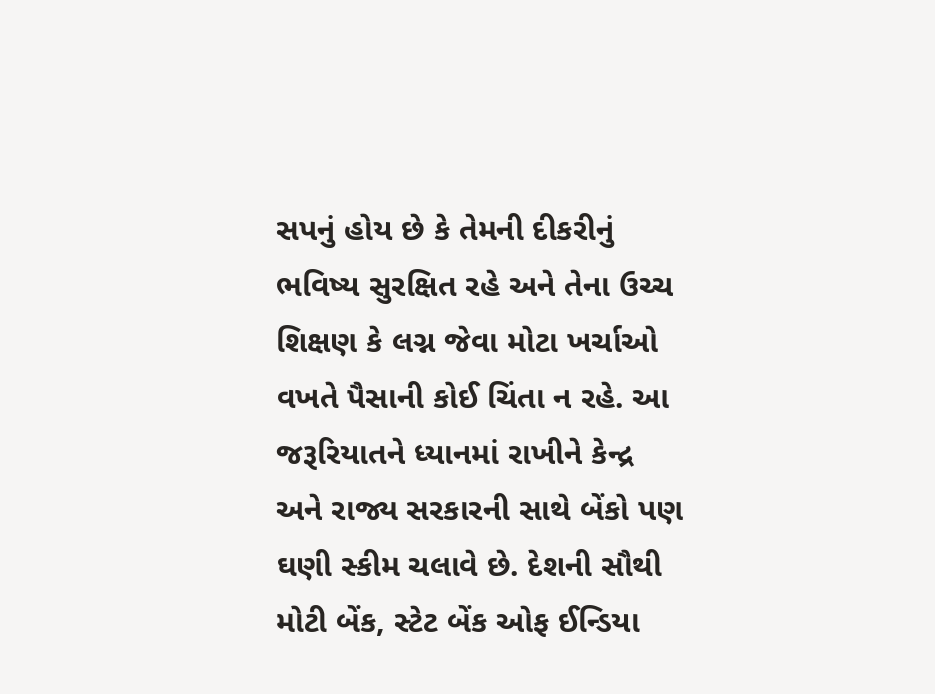સપનું હોય છે કે તેમની દીકરીનું ભવિષ્ય સુરક્ષિત રહે અને તેના ઉચ્ચ શિક્ષણ કે લગ્ન જેવા મોટા ખર્ચાઓ વખતે પૈસાની કોઈ ચિંતા ન રહે. આ જરૂરિયાતને ધ્યાનમાં રાખીને કેન્દ્ર અને રાજ્ય સરકારની સાથે બેંકો પણ ઘણી સ્કીમ ચલાવે છે. દેશની સૌથી મોટી બેંક, સ્ટેટ બેંક ઓફ ઈન્ડિયા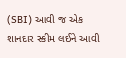(SBI) આવી જ એક શાનદાર સ્કીમ લઈને આવી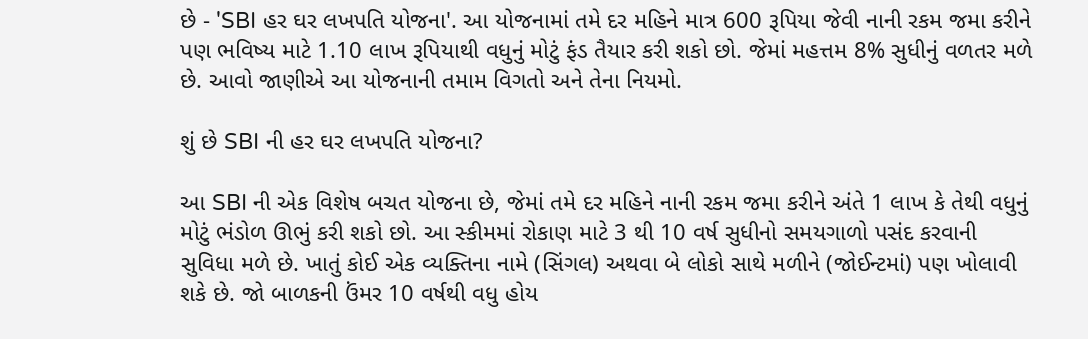છે - 'SBI હર ઘર લખપતિ યોજના'. આ યોજનામાં તમે દર મહિને માત્ર 600 રૂપિયા જેવી નાની રકમ જમા કરીને પણ ભવિષ્ય માટે 1.10 લાખ રૂપિયાથી વધુનું મોટું ફંડ તૈયાર કરી શકો છો. જેમાં મહત્તમ 8% સુધીનું વળતર મળે છે. આવો જાણીએ આ યોજનાની તમામ વિગતો અને તેના નિયમો.

શું છે SBI ની હર ઘર લખપતિ યોજના?

આ SBI ની એક વિશેષ બચત યોજના છે, જેમાં તમે દર મહિને નાની રકમ જમા કરીને અંતે 1 લાખ કે તેથી વધુનું મોટું ભંડોળ ઊભું કરી શકો છો. આ સ્કીમમાં રોકાણ માટે 3 થી 10 વર્ષ સુધીનો સમયગાળો પસંદ કરવાની સુવિધા મળે છે. ખાતું કોઈ એક વ્યક્તિના નામે (સિંગલ) અથવા બે લોકો સાથે મળીને (જોઈન્ટમાં) પણ ખોલાવી શકે છે. જો બાળકની ઉંમર 10 વર્ષથી વધુ હોય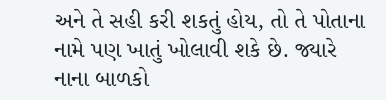અને તે સહી કરી શકતું હોય, તો તે પોતાના નામે પણ ખાતું ખોલાવી શકે છે. જ્યારે નાના બાળકો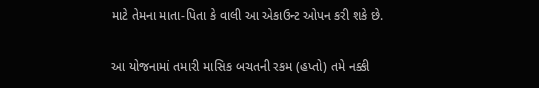માટે તેમના માતા-પિતા કે વાલી આ એકાઉન્ટ ઓપન કરી શકે છે.

આ યોજનામાં તમારી માસિક બચતની રકમ (હપ્તો) તમે નક્કી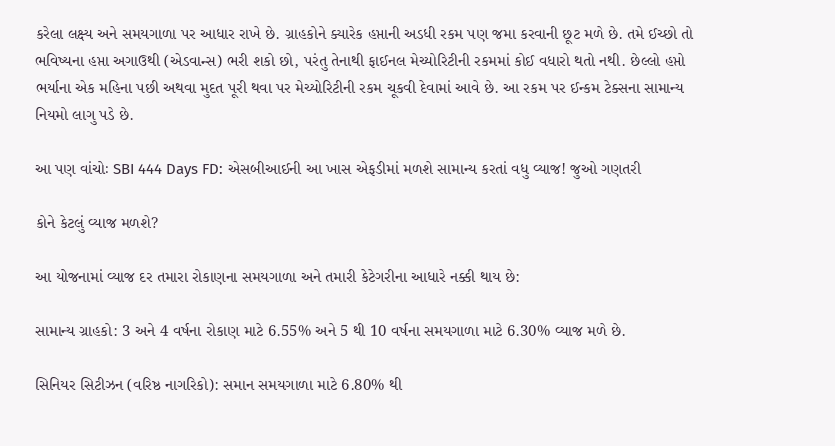કરેલા લક્ષ્ય અને સમયગાળા પર આધાર રાખે છે. ગ્રાહકોને ક્યારેક હપ્તાની અડધી રકમ પણ જમા કરવાની છૂટ મળે છે. તમે ઈચ્છો તો ભવિષ્યના હપ્તા અગાઉથી (એડવાન્સ) ભરી શકો છો, પરંતુ તેનાથી ફાઈનલ મેચ્યોરિટીની રકમમાં કોઈ વધારો થતો નથી. છેલ્લો હપ્તો ભર્યાના એક મહિના પછી અથવા મુદત પૂરી થવા પર મેચ્યોરિટીની રકમ ચૂકવી દેવામાં આવે છે. આ રકમ પર ઈન્કમ ટેક્સના સામાન્ય નિયમો લાગુ પડે છે.

આ પણ વાંચોઃ SBI 444 Days FD: એસબીઆઈની આ ખાસ એફડીમાં મળશે સામાન્ય કરતાં વધુ વ્યાજ! જુઓ ગણતરી

કોને કેટલું વ્યાજ મળશે?

આ યોજનામાં વ્યાજ દર તમારા રોકાણના સમયગાળા અને તમારી કેટેગરીના આધારે નક્કી થાય છે:

સામાન્ય ગ્રાહકો: 3 અને 4 વર્ષના રોકાણ માટે 6.55% અને 5 થી 10 વર્ષના સમયગાળા માટે 6.30% વ્યાજ મળે છે.

સિનિયર સિટીઝન (વરિષ્ઠ નાગરિકો): સમાન સમયગાળા માટે 6.80% થી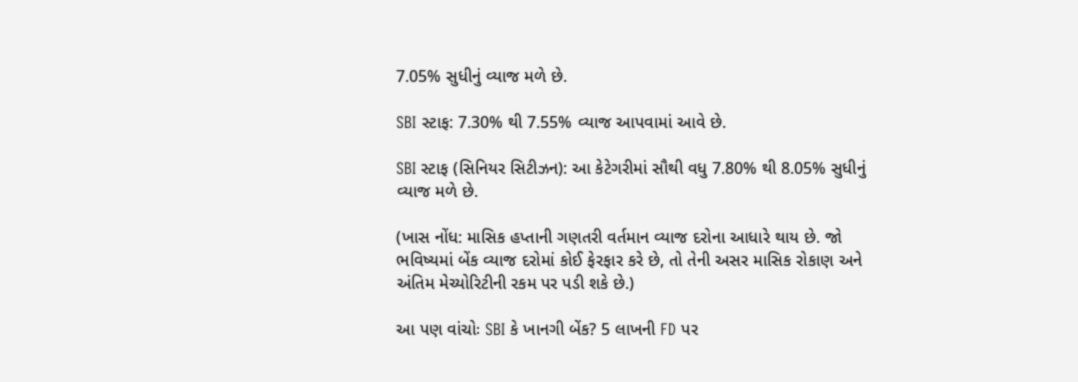7.05% સુધીનું વ્યાજ મળે છે.

SBI સ્ટાફ: 7.30% થી 7.55% વ્યાજ આપવામાં આવે છે.

SBI સ્ટાફ (સિનિયર સિટીઝન): આ કેટેગરીમાં સૌથી વધુ 7.80% થી 8.05% સુધીનું વ્યાજ મળે છે.

(ખાસ નોંધ: માસિક હપ્તાની ગણતરી વર્તમાન વ્યાજ દરોના આધારે થાય છે. જો ભવિષ્યમાં બેંક વ્યાજ દરોમાં કોઈ ફેરફાર કરે છે, તો તેની અસર માસિક રોકાણ અને અંતિમ મેચ્યોરિટીની રકમ પર પડી શકે છે.)

આ પણ વાંચોઃ SBI કે ખાનગી બેંક? 5 લાખની FD પર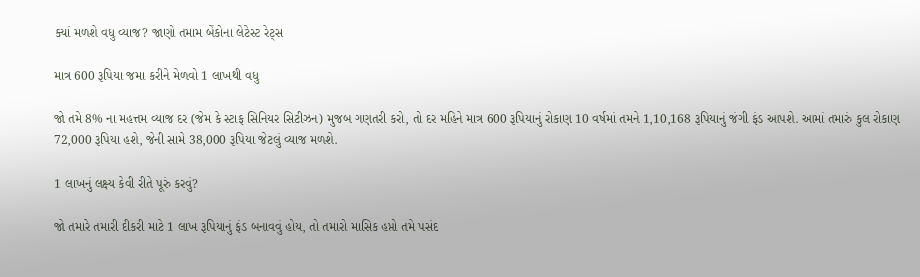ક્યાં મળશે વધુ વ્યાજ? જાણો તમામ બેંકોના લેટેસ્ટ રેટ્સ

માત્ર 600 રૂપિયા જમા કરીને મેળવો 1 લાખથી વધુ

જો તમે 8% ના મહત્તમ વ્યાજ દર (જેમ કે સ્ટાફ સિનિયર સિટીઝન) મુજબ ગણતરી કરો, તો દર મહિને માત્ર 600 રૂપિયાનું રોકાણ 10 વર્ષમાં તમને 1,10,168 રૂપિયાનું જંગી ફંડ આપશે. આમાં તમારું કુલ રોકાણ 72,000 રૂપિયા હશે, જેની સામે 38,000 રૂપિયા જેટલું વ્યાજ મળશે.

1 લાખનું લક્ષ્ય કેવી રીતે પૂરું કરવું?

જો તમારે તમારી દીકરી માટે 1 લાખ રૂપિયાનું ફંડ બનાવવું હોય, તો તમારો માસિક હપ્તો તમે પસંદ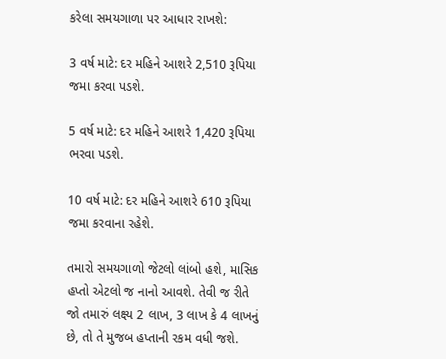કરેલા સમયગાળા પર આધાર રાખશે:

3 વર્ષ માટે: દર મહિને આશરે 2,510 રૂપિયા જમા કરવા પડશે.

5 વર્ષ માટે: દર મહિને આશરે 1,420 રૂપિયા ભરવા પડશે.

10 વર્ષ માટે: દર મહિને આશરે 610 રૂપિયા જમા કરવાના રહેશે.

તમારો સમયગાળો જેટલો લાંબો હશે, માસિક હપ્તો એટલો જ નાનો આવશે. તેવી જ રીતે જો તમારું લક્ષ્ય 2 લાખ, 3 લાખ કે 4 લાખનું છે, તો તે મુજબ હપ્તાની રકમ વધી જશે.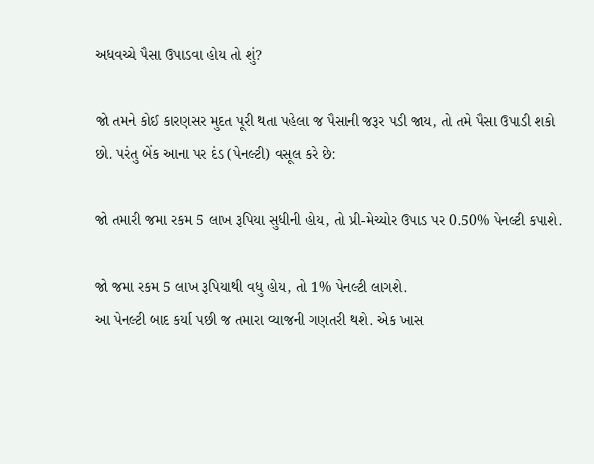અધવચ્ચે પૈસા ઉપાડવા હોય તો શું?

જો તમને કોઈ કારણસર મુદત પૂરી થતા પહેલા જ પૈસાની જરૂર પડી જાય, તો તમે પૈસા ઉપાડી શકો છો. પરંતુ બેંક આના પર દંડ (પેનલ્ટી) વસૂલ કરે છે:

જો તમારી જમા રકમ 5 લાખ રૂપિયા સુધીની હોય, તો પ્રી-મેચ્યોર ઉપાડ પર 0.50% પેનલ્ટી કપાશે.

જો જમા રકમ 5 લાખ રૂપિયાથી વધુ હોય, તો 1% પેનલ્ટી લાગશે.
આ પેનલ્ટી બાદ કર્યા પછી જ તમારા વ્યાજની ગણતરી થશે. એક ખાસ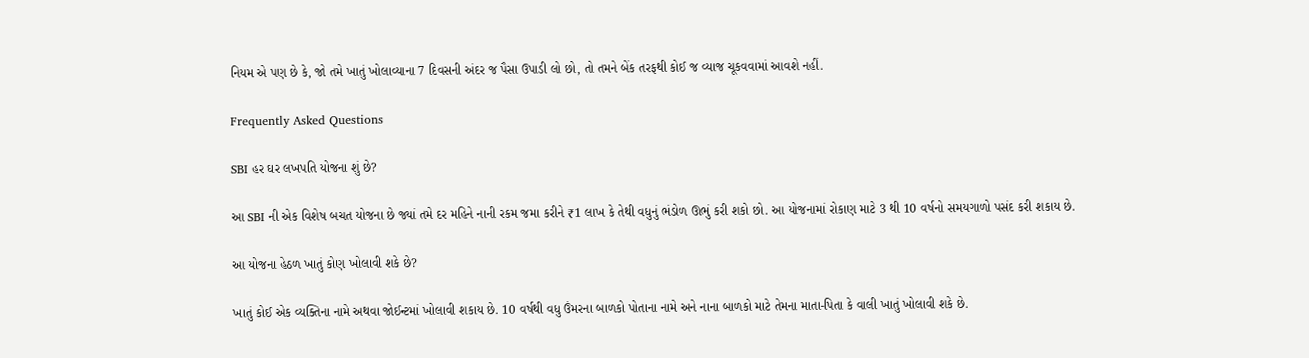નિયમ એ પણ છે કે, જો તમે ખાતું ખોલાવ્યાના 7 દિવસની અંદર જ પૈસા ઉપાડી લો છો, તો તમને બેંક તરફથી કોઈ જ વ્યાજ ચૂકવવામાં આવશે નહીં.

Frequently Asked Questions

SBI હર ઘર લખપતિ યોજના શું છે?

આ SBI ની એક વિશેષ બચત યોજના છે જ્યાં તમે દર મહિને નાની રકમ જમા કરીને ₹1 લાખ કે તેથી વધુનું ભંડોળ ઊભું કરી શકો છો. આ યોજનામાં રોકાણ માટે 3 થી 10 વર્ષનો સમયગાળો પસંદ કરી શકાય છે.

આ યોજના હેઠળ ખાતું કોણ ખોલાવી શકે છે?

ખાતું કોઈ એક વ્યક્તિના નામે અથવા જોઈન્ટમાં ખોલાવી શકાય છે. 10 વર્ષથી વધુ ઉંમરના બાળકો પોતાના નામે અને નાના બાળકો માટે તેમના માતા-પિતા કે વાલી ખાતું ખોલાવી શકે છે.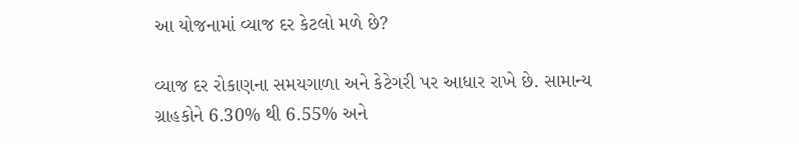આ યોજનામાં વ્યાજ દર કેટલો મળે છે?

વ્યાજ દર રોકાણના સમયગાળા અને કેટેગરી પર આધાર રાખે છે. સામાન્ય ગ્રાહકોને 6.30% થી 6.55% અને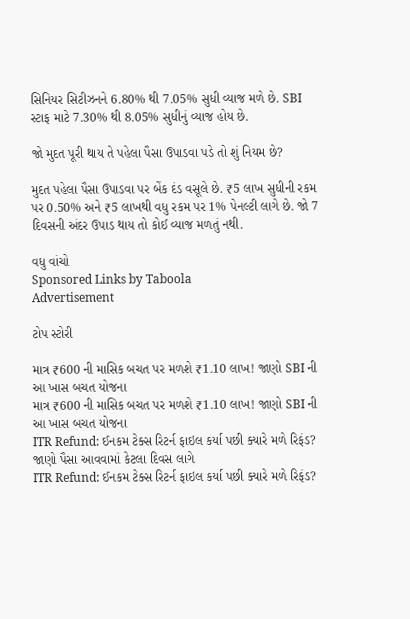સિનિયર સિટીઝનને 6.80% થી 7.05% સુધી વ્યાજ મળે છે. SBI સ્ટાફ માટે 7.30% થી 8.05% સુધીનું વ્યાજ હોય છે.

જો મુદત પૂરી થાય તે પહેલા પૈસા ઉપાડવા પડે તો શું નિયમ છે?

મુદત પહેલા પૈસા ઉપાડવા પર બેંક દંડ વસૂલે છે. ₹5 લાખ સુધીની રકમ પર 0.50% અને ₹5 લાખથી વધુ રકમ પર 1% પેનલ્ટી લાગે છે. જો 7 દિવસની અંદર ઉપાડ થાય તો કોઈ વ્યાજ મળતું નથી.

વધુ વાંચો
Sponsored Links by Taboola
Advertisement

ટોપ સ્ટોરી

માત્ર ₹600 ની માસિક બચત પર મળશે ₹1.10 લાખ! જાણો SBI ની આ ખાસ બચત યોજના
માત્ર ₹600 ની માસિક બચત પર મળશે ₹1.10 લાખ! જાણો SBI ની આ ખાસ બચત યોજના
ITR Refund: ઈનકમ ટેક્સ રિટર્ન ફાઇલ કર્યા પછી ક્યારે મળે રિફંડ? જાણો પૈસા આવવામાં કેટલા દિવસ લાગે
ITR Refund: ઈનકમ ટેક્સ રિટર્ન ફાઇલ કર્યા પછી ક્યારે મળે રિફંડ?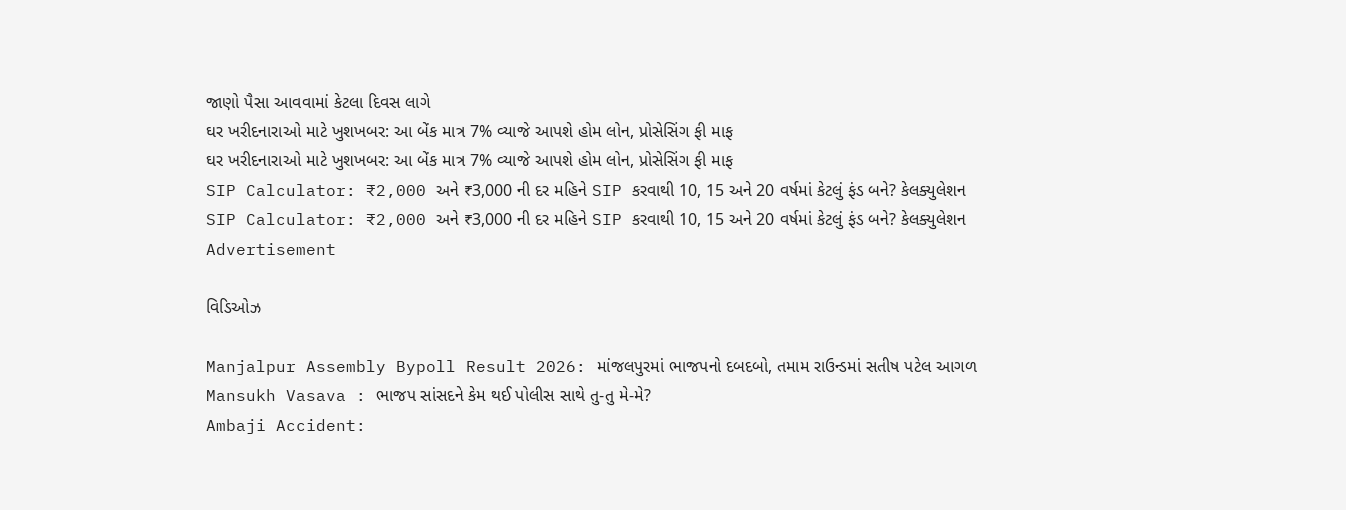જાણો પૈસા આવવામાં કેટલા દિવસ લાગે
ઘર ખરીદનારાઓ માટે ખુશખબર: આ બેંક માત્ર 7% વ્યાજે આપશે હોમ લોન, પ્રોસેસિંગ ફી માફ
ઘર ખરીદનારાઓ માટે ખુશખબર: આ બેંક માત્ર 7% વ્યાજે આપશે હોમ લોન, પ્રોસેસિંગ ફી માફ
SIP Calculator: ₹2,000 અને ₹3,000 ની દર મહિને SIP કરવાથી 10, 15 અને 20 વર્ષમાં કેટલું ફંડ બને? કેલક્યુલેશન
SIP Calculator: ₹2,000 અને ₹3,000 ની દર મહિને SIP કરવાથી 10, 15 અને 20 વર્ષમાં કેટલું ફંડ બને? કેલક્યુલેશન
Advertisement

વિડિઓઝ

Manjalpur Assembly Bypoll Result 2026: માંજલપુરમાં ભાજપનો દબદબો, તમામ રાઉન્ડમાં સતીષ પટેલ આગળ
Mansukh Vasava : ભાજપ સાંસદને કેમ થઈ પોલીસ સાથે તુ-તુ મે-મે?
Ambaji Accident: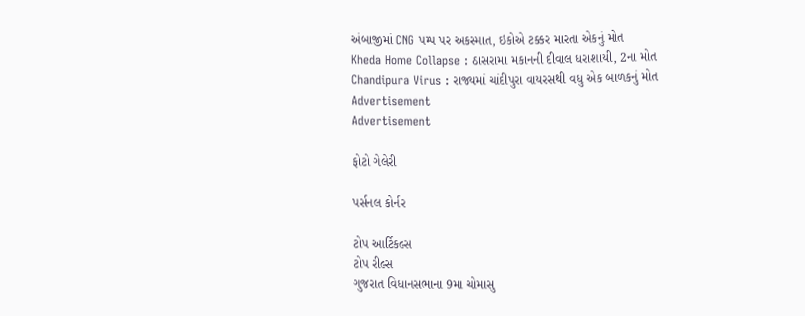અંબાજીમાં CNG પમ્પ પર અકસ્માત, ઇકોએ ટક્કર મારતા એકનું મોત
Kheda Home Collapse : ઠાસરામા મકાનની દીવાલ ધરાશાયી, 2ના મોત
Chandipura Virus : રાજ્યમાં ચાંદીપુરા વાયરસથી વધુ એક બાળકનું મોત
Advertisement
Advertisement

ફોટો ગેલેરી

પર્સનલ કોર્નર

ટોપ આર્ટિકલ્સ
ટોપ રીલ્સ
ગુજરાત વિધાનસભાના 9મા ચોમાસુ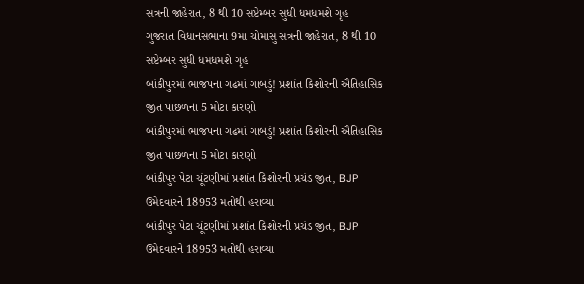સત્રની જાહેરાત, 8 થી 10 સપ્ટેમ્બર સુધી ધમધમશે ગૃહ
ગુજરાત વિધાનસભાના 9મા ચોમાસુ સત્રની જાહેરાત, 8 થી 10 સપ્ટેમ્બર સુધી ધમધમશે ગૃહ
બાંકીપુરમાં ભાજપના ગઢમાં ગાબડું! પ્રશાંત કિશોરની ઐતિહાસિક જીત પાછળના 5 મોટા કારણો
બાંકીપુરમાં ભાજપના ગઢમાં ગાબડું! પ્રશાંત કિશોરની ઐતિહાસિક જીત પાછળના 5 મોટા કારણો
બાંકીપુર પેટા ચૂંટણીમાં પ્રશાંત કિશોરની પ્રચંડ જીત, BJP ઉમેદવારને 18953 મતોથી હરાવ્યા
બાંકીપુર પેટા ચૂંટણીમાં પ્રશાંત કિશોરની પ્રચંડ જીત, BJP ઉમેદવારને 18953 મતોથી હરાવ્યા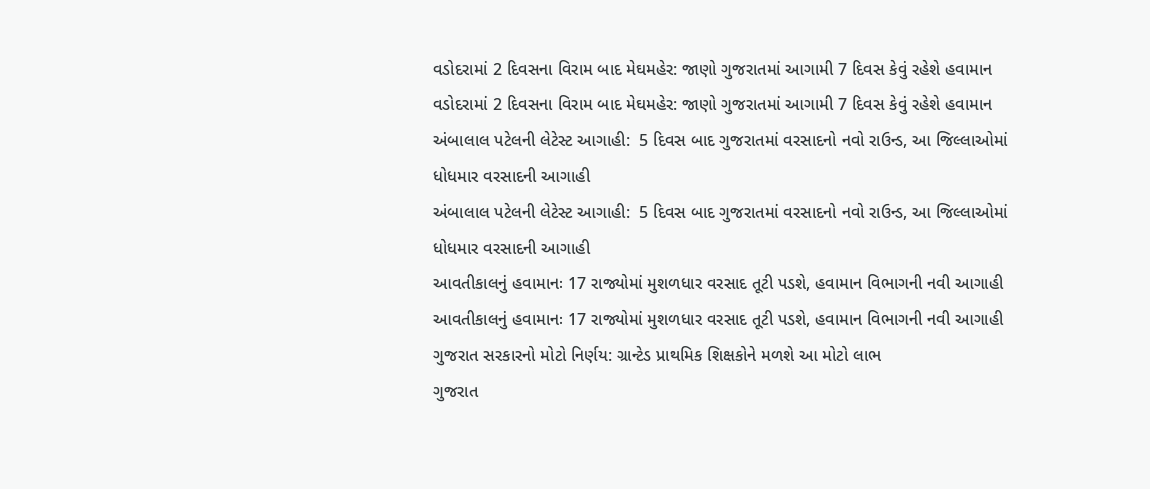વડોદરામાં 2 દિવસના વિરામ બાદ મેઘમહેર: જાણો ગુજરાતમાં આગામી 7 દિવસ કેવું રહેશે હવામાન
વડોદરામાં 2 દિવસના વિરામ બાદ મેઘમહેર: જાણો ગુજરાતમાં આગામી 7 દિવસ કેવું રહેશે હવામાન
અંબાલાલ પટેલની લેટેસ્ટ આગાહી:  5 દિવસ બાદ ગુજરાતમાં વરસાદનો નવો રાઉન્ડ, આ જિલ્લાઓમાં ધોધમાર વરસાદની આગાહી
અંબાલાલ પટેલની લેટેસ્ટ આગાહી:  5 દિવસ બાદ ગુજરાતમાં વરસાદનો નવો રાઉન્ડ, આ જિલ્લાઓમાં ધોધમાર વરસાદની આગાહી
આવતીકાલનું હવામાનઃ 17 રાજ્યોમાં મુશળધાર વરસાદ તૂટી પડશે, હવામાન વિભાગની નવી આગાહી
આવતીકાલનું હવામાનઃ 17 રાજ્યોમાં મુશળધાર વરસાદ તૂટી પડશે, હવામાન વિભાગની નવી આગાહી
ગુજરાત સરકારનો મોટો નિર્ણય: ગ્રાન્ટેડ પ્રાથમિક શિક્ષકોને મળશે આ મોટો લાભ
ગુજરાત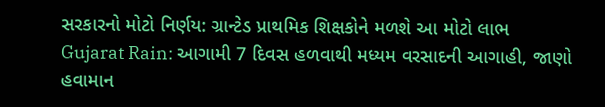સરકારનો મોટો નિર્ણય: ગ્રાન્ટેડ પ્રાથમિક શિક્ષકોને મળશે આ મોટો લાભ
Gujarat Rain: આગામી 7 દિવસ હળવાથી મધ્યમ વરસાદની આગાહી, જાણો હવામાન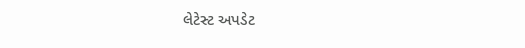લેટેસ્ટ અપડેટ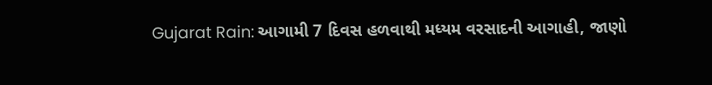Gujarat Rain: આગામી 7 દિવસ હળવાથી મધ્યમ વરસાદની આગાહી, જાણો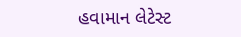હવામાન લેટેસ્ટ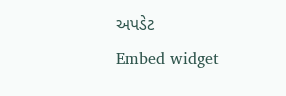અપડેટ
Embed widget